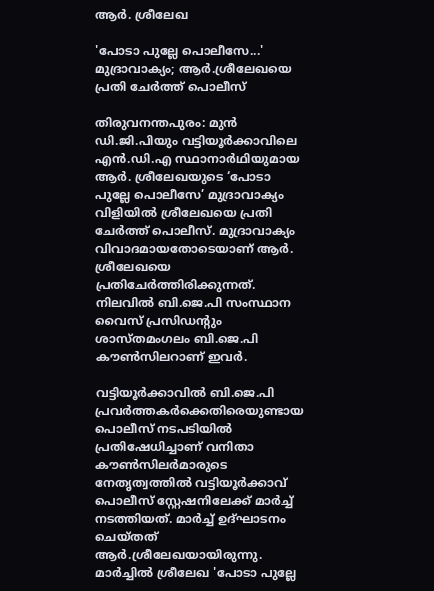ആർ. ശ്രീലേഖ

'പോടാ പുല്ലേ പൊലീസേ...' മുദ്രാവാക്യം; ആർ.ശ്രീലേഖയെ പ്രതി ചേർത്ത് പൊലീസ്

തിരുവനന്തപുരം: മുൻ ഡി.ജി.പിയും വട്ടിയൂർക്കാവിലെ എൻ.ഡി.എ സ്ഥാനാർഥിയുമായ ആർ. ശ്രീലേഖയുടെ ‘പോടാ പുല്ലേ പൊലീസേ’ മുദ്രാവാക്യം വിളിയിൽ ശ്രീലേഖയെ പ്രതി ചേർത്ത് പൊലീസ്. മുദ്രാവാക്യം വിവാദമായതോടെയാണ് ആർ. ശ്രീലേഖയെ പ്രതിചേർത്തിരിക്കുന്നത്. നിലവിൽ ബി.ജെ.പി സംസ്ഥാന വൈസ് പ്രസിഡന്റും ശാസ്തമംഗലം ബി.ജെ.പി കൗൺസിലറാണ് ഇവർ.

വട്ടിയൂർക്കാവിൽ ബി.ജെ.പി പ്രവർത്തകർക്കെതിരെയുണ്ടായ പൊലീസ് നടപടിയിൽ പ്രതിഷേധിച്ചാണ് വനിതാ കൗൺസിലർമാരുടെ നേതൃത്വത്തിൽ വട്ടിയൂർക്കാവ് പൊലീസ് സ്റ്റേഷനിലേക്ക് മാർച്ച് നടത്തിയത്. മാർച്ച് ഉദ്ഘാടനം ചെയ്തത് ആർ.ശ്രീലേഖയായിരുന്നു. മാർച്ചിൽ ശ്രീലേഖ 'പോടാ പുല്ലേ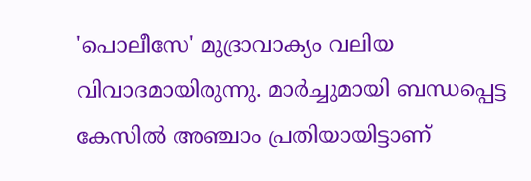'പൊലീസേ' മുദ്രാവാക്യം വലിയ വിവാദമായിരുന്നു. മാർച്ചുമായി ബന്ധപ്പെട്ട കേസിൽ അഞ്ചാം പ്രതിയായിട്ടാണ്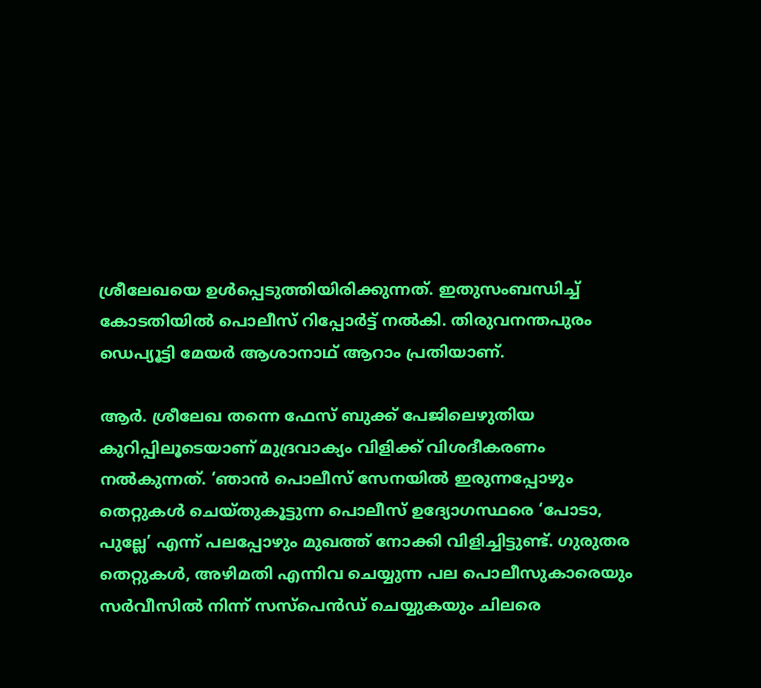ശ്രീലേഖയെ ഉൾപ്പെടുത്തിയിരിക്കുന്നത്. ഇതുസംബന്ധിച്ച് കോടതിയിൽ പൊലീസ് റിപ്പോർട്ട് നൽകി. തിരുവനന്തപുരം ഡെപ്യൂട്ടി മേയർ ആശാനാഥ് ആറാം പ്രതിയാണ്.

ആർ. ശ്രീലേഖ തന്നെ ഫേസ് ബുക്ക് പേജിലെഴുതിയ കുറിപ്പിലൂടെയാണ് മുദ്രവാക്യം വിളിക്ക് വിശദീകരണം നൽകുന്നത്. ‘ഞാൻ പൊലീസ് സേനയിൽ ഇരുന്നപ്പോഴും തെറ്റുകൾ ചെയ്തുകൂട്ടുന്ന പൊലീസ് ഉദ്യോഗസ്ഥരെ ‘പോടാ, പുല്ലേ’ എന്ന് പലപ്പോഴും മുഖത്ത് നോക്കി വിളിച്ചിട്ടുണ്ട്. ഗുരുതര തെറ്റുകൾ, അഴിമതി എന്നിവ ചെയ്യുന്ന പല പൊലീസുകാരെയും സർവീസിൽ നിന്ന് സസ്‌പെൻഡ് ചെയ്യുകയും ചിലരെ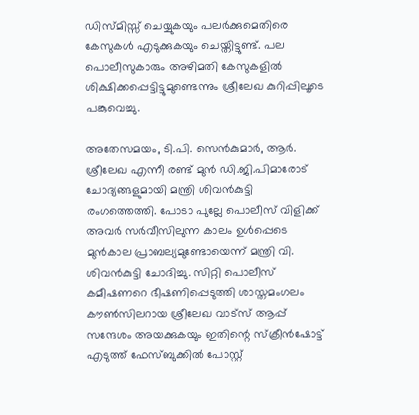ഡിസ്മിസ്സ് ചെയ്യുകയും പലർക്കുമെതിരെ കേസുകൾ എടുക്കുകയും ചെയ്തിട്ടുണ്ട്. പല പൊലീസുകാരും അഴിമതി കേസുകളിൽ ശിക്ഷിക്കപ്പെട്ടിട്ടുമുണ്ടെന്നും ശ്രീലേഖ കുറിപ്പിലൂടെ പങ്കുവെച്ചു.

അതേസമയം, ടി.പി. സെൻകുമാർ, ആർ. ശ്രീലേഖ എന്നീ രണ്ട് മുൻ ഡി.ജി.പിമാരോട് ചോദ്യങ്ങളുമായി മന്ത്രി ശിവൻകുട്ടി രംഗത്തെത്തി. പോടാ പുല്ലേ പൊലീസ് വിളിക്ക് അവർ സർവീസിലുന്ന കാലം ഉൾപ്പെടെ മുൻകാല പ്രാബല്യമുണ്ടോയെന്ന് മന്ത്രി വി. ശിവൻകുട്ടി ചോദിച്ചു. സിറ്റി പൊലീസ് കമീഷണറെ ഭീഷണിപ്പെടുത്തി ശാസ്തമംഗലം കൗൺസിലറായ ശ്രീലേഖ വാട്‌സ് ആപ്പ് സന്ദേശം അയക്കുകയും ഇതിന്റെ സ്‌ക്രീൻഷോട്ട് എടുത്ത് ഫേസ്ബുക്കിൽ പോസ്റ്റ്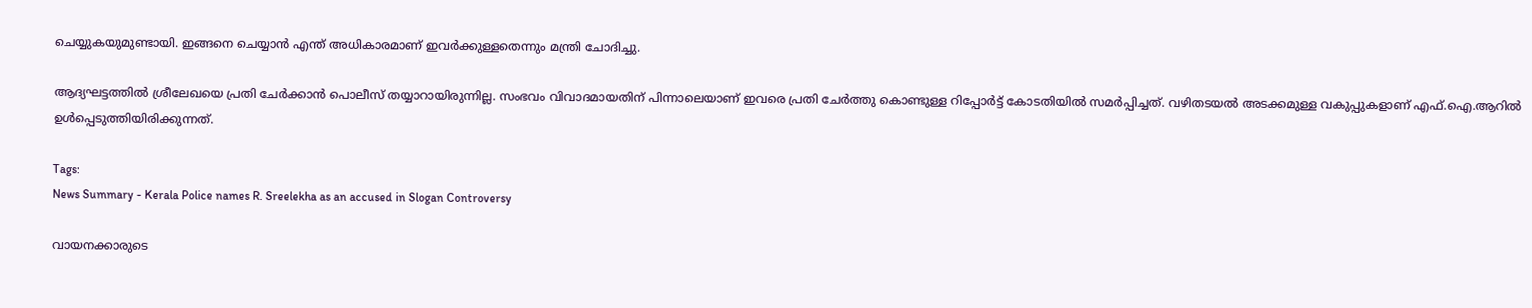ചെയ്യുകയുമുണ്ടായി. ഇങ്ങനെ ചെയ്യാൻ എന്ത് അധികാരമാണ് ഇവർക്കുള്ളതെന്നും മന്ത്രി ചോദിച്ചു.

ആദ്യഘട്ടത്തിൽ ശ്രീലേഖയെ പ്രതി ചേർക്കാൻ പൊലീസ് തയ്യാറായിരുന്നില്ല. സംഭവം വിവാദമായതിന് പിന്നാലെയാണ് ഇവരെ പ്രതി ചേർത്തു കൊണ്ടുള്ള റിപ്പോർട്ട് കോടതിയിൽ സമർപ്പിച്ചത്. വഴിതടയൽ അടക്കമുള്ള വകുപ്പുകളാണ് എഫ്‌.ഐ.ആറിൽ ഉൾപ്പെടുത്തിയിരിക്കുന്നത്.

Tags:
News Summary - Kerala Police names R. Sreelekha as an accused in Slogan Controversy

വായനക്കാരുടെ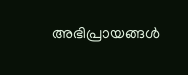അഭിപ്രായങ്ങള്‍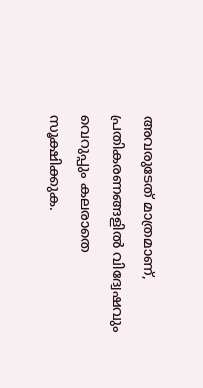അവരുടേത് മാത്രമാണ്, പ്രതികരണങ്ങളിൽ വിദ്വേഷവും വെറുപ്പും കലരാതെ സൂക്ഷിക്കുക.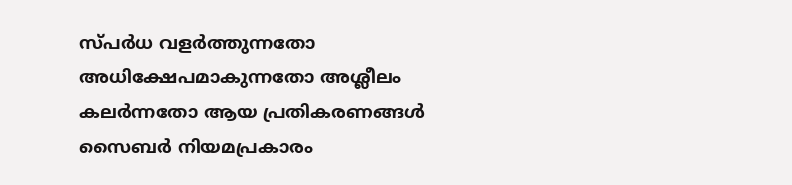സ്പർധ വളർത്തുന്നതോ അധിക്ഷേപമാകുന്നതോ അശ്ലീലം കലർന്നതോ ആയ പ്രതികരണങ്ങൾ സൈബർ നിയമപ്രകാരം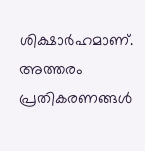ശിക്ഷാർഹമാണ്. അത്തരം പ്രതികരണങ്ങൾ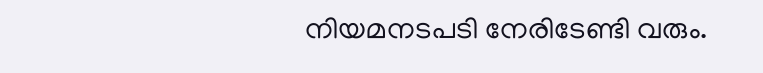നിയമനടപടി നേരിടേണ്ടി വരും.